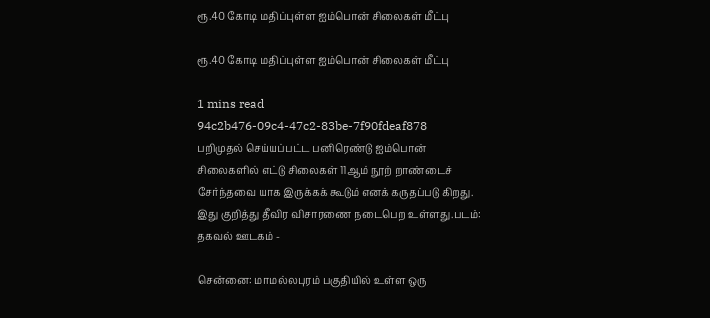ரூ.40 கோடி மதிப்புள்ள ஐம்பொன் சிலைகள் மீட்பு

ரூ.40 கோடி மதிப்புள்ள ஐம்பொன் சிலைகள் மீட்பு

1 mins read
94c2b476-09c4-47c2-83be-7f90fdeaf878
பறிமுதல் செய்யப்பட்ட பனிரெண்டு ஐம்பொன் சிலைகளில் எட்டு சிலைகள் 11ஆம் நூற் றாண்டைச் சேர்ந்தவை யாக இருக்கக் கூடும் எனக் கருதப்படு கிறது. இது குறித்து தீவிர விசாரணை நடைபெற உள்ளது.படம்: தகவல் ஊடகம் -

சென்னை: மாமல்லபுரம் பகுதியில் உள்ள ஒரு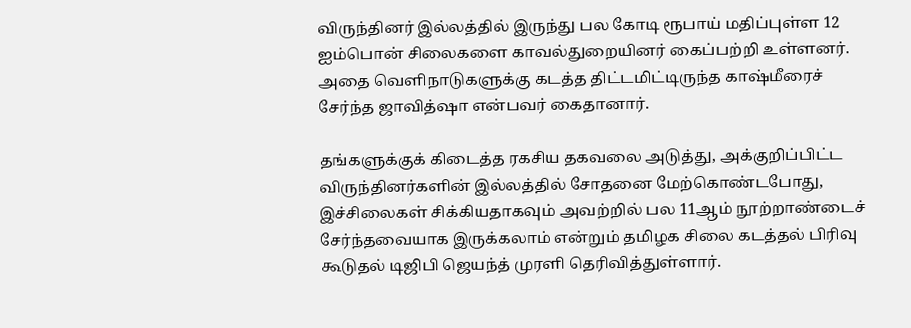விருந்தினர் இல்லத்தில் இருந்து பல கோடி ரூபாய் மதிப்புள்ள 12 ஐம்பொன் சிலைகளை காவல்துறையினர் கைப்பற்றி உள்ளனர். அதை வெளிநாடுகளுக்கு கடத்த திட்டமிட்டிருந்த காஷ்மீரைச் சேர்ந்த ஜாவித்ஷா என்பவர் கைதானார்.

தங்களுக்குக் கிடைத்த ரகசிய தகவலை அடுத்து, அக்குறிப்பிட்ட விருந்தினர்களின் இல்லத்தில் சோதனை மேற்கொண்டபோது, இச்சிலைகள் சிக்கியதாகவும் அவற்றில் பல 11ஆம் நூற்றாண்டைச் சேர்ந்தவையாக இருக்கலாம் என்றும் தமிழக சிலை கடத்தல் பிரிவு கூடுதல் டிஜிபி ஜெயந்த் முரளி தெரிவித்துள்ளார்.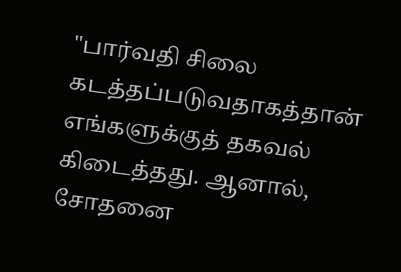"பார்வதி சிலை கடத்தப்படுவதாகத்தான் எங்களுக்குத் தகவல் கிடைத்தது. ஆனால், சோதனை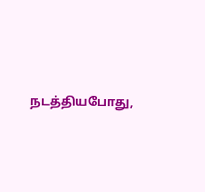நடத்தியபோது,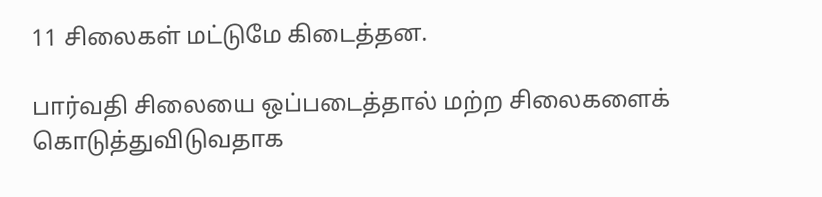11 சிலைகள் மட்டுமே கிடைத்தன.

பார்வதி சிலையை ஒப்படைத்தால் மற்ற சிலைகளைக் கொடுத்துவிடுவதாக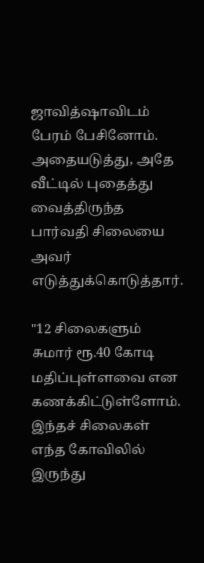ஜாவித்ஷாவிடம் பேரம் பேசினோம். அதையடுத்து, அதே வீட்டில் புதைத்து வைத்திருந்த பார்வதி சிலையை அவர் எடுத்துக்கொடுத்தார்.

"12 சிலைகளும் சுமார் ரூ.40 கோடி மதிப்புள்ளவை என கணக்கிட்டுள்ளோம். இந்தச் சிலைகள் எந்த கோவிலில் இருந்து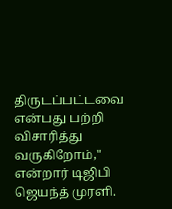திருடப்பட்டவை என்பது பற்றி விசாரித்து வருகிறோம்," என்றார் டிஜிபி ஜெயந்த் முரளி.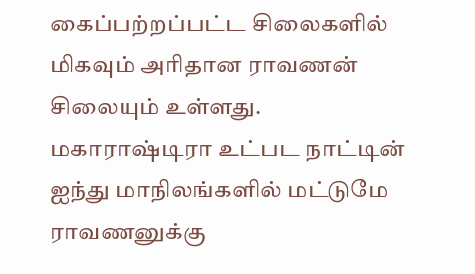கைப்பற்றப்பட்ட சிலைகளில் மிகவும் அரிதான ராவணன் சிலையும் உள்ளது. மகாராஷ்டிரா உட்பட நாட்டின் ஐந்து மாநிலங்களில் மட்டுமே ராவணனுக்கு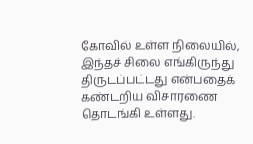கோவில் உள்ள நிலையில், இந்தச் சிலை எங்கிருந்து திருடப்பட்டது என்பதைக் கண்டறிய விசாரணை தொடங்கி உள்ளது.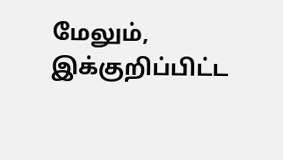மேலும், இக்குறிப்பிட்ட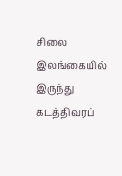சிலை இலங்கையில் இருந்து கடத்திவரப்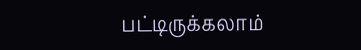பட்டிருக்கலாம்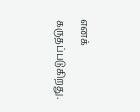எனக் கருதப்படுகிறது.